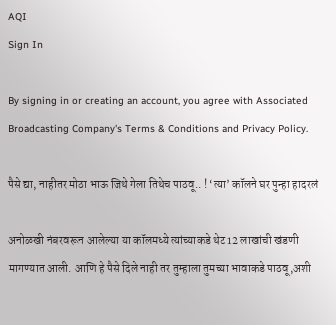AQI
Sign In

By signing in or creating an account, you agree with Associated Broadcasting Company's Terms & Conditions and Privacy Policy.

पैसे द्या, नाहीतर मोठा भाऊ जिथे गेला तिथेच पाठवू.. ! ‘त्या’ कॉलने घर पुन्हा हादरलं

अनोळखी नंबरवरून आलेल्या या कॉलमध्ये त्यांच्याकडे थेट 12 लाखांची खंडणी मागण्यात आली. आणि हे पैसे दिले नाही तर तुम्हाला तुमच्या भावाकडे पाठवू,अशी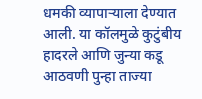धमकी व्यापाऱ्याला देण्यात आली. या कॉलमुळे कुटुंबीय हादरले आणि जुन्या कडू आठवणी पुन्हा ताज्या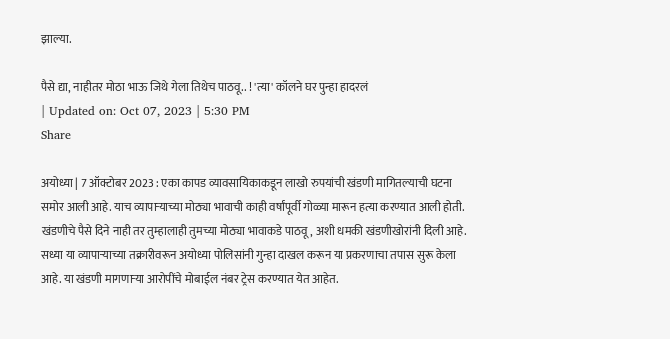झाल्या.

पैसे द्या, नाहीतर मोठा भाऊ जिथे गेला तिथेच पाठवू.. ! 'त्या' कॉलने घर पुन्हा हादरलं
| Updated on: Oct 07, 2023 | 5:30 PM
Share

अयोध्या | 7 ऑक्टोबर 2023 : एका कापड व्यावसायिकाकडून लाखो रुपयांची खंडणी मागितल्याची घटना समोर आली आहे. याच व्यापाऱ्याच्या मोठ्या भावाची काही वर्षांपूर्वी गोळ्या मारून हत्या करण्यात आली होती. खंडणीचे पैसे दिने नाही तर तुम्हालाही तुमच्या मोठ्या भावाकडे पाठवू, अशी धमकी खंडणीखोरांनी दिली आहे. सध्या या व्यापाऱ्याच्या तक्रारीवरून अयोध्या पोलिसांनी गुन्हा दाखल करून या प्रकरणाचा तपास सुरू केला आहे. या खंडणी मागणाऱ्या आरोपींचे मोबाईल नंबर ट्रेस करण्यात येत आहेत.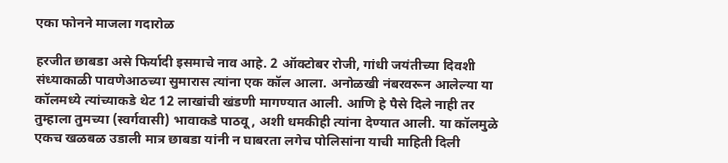एका फोनने माजला गदारोळ

हरजीत छाबडा असे फिर्यादी इसमाचे नाव आहे. 2 ऑक्टोबर रोजी, गांधी जयंतीच्या दिवशी संध्याकाळी पावणेआठच्या सुमारास त्यांना एक कॉल आला. अनोळखी नंबरवरून आलेल्या या कॉलमध्ये त्यांच्याकडे थेट 12 लाखांची खंडणी मागण्यात आली. आणि हे पैसे दिले नाही तर तुम्हाला तुमच्या (स्वर्गवासी) भावाकडे पाठवू, अशी धमकीही त्यांना देण्यात आली. या कॉलमुळे एकच खळबळ उडाली मात्र छाबडा यांनी न घाबरता लगेच पोलिसांना याची माहिती दिली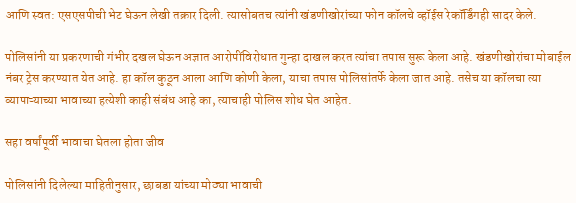आणि स्वत: एसएसपीची भेट घेऊन लेखी तक्रार दिली. त्यासोबतच त्यांनी खंडणीखोरांच्या फोन कॉलचे व्हॉईस रेकॉर्डिंगही सादर केले.

पोलिसांनी या प्रकरणाची गंभीर दखल घेऊन अज्ञात आरोपींविरोधात गुन्हा दाखल करत त्यांचा तपास सुरू केला आहे. खंडणीखोरांचा मोबाईल नंबर ट्रेस करण्यात येत आहे. हा कॉल कुठून आला आणि कोणी केला, याचा तपास पोलिसांतर्फे केला जात आहे. तसेच या कॉलचा त्या व्यापाऱ्याच्या भावाच्या हत्येशी काही संबंध आहे का, त्याचाही पोलिस शोध घेत आहेत.

सहा वर्षांपूर्वी भावाचा घेतला होता जीव

पोलिसांनी दिलेल्या माहितीनुसार, छाबडा यांच्या मोठ्या भावाची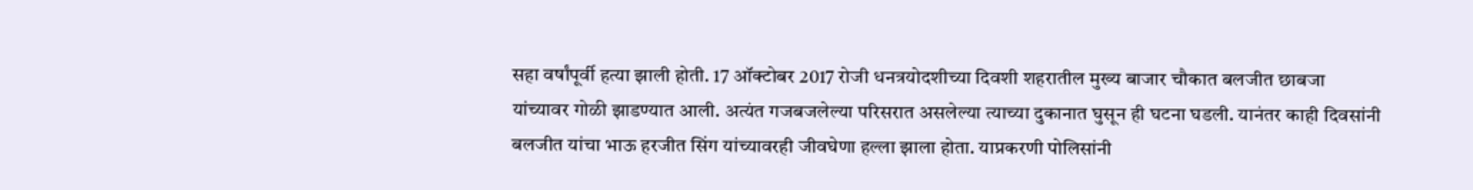सहा वर्षांपूर्वी हत्या झाली होती. 17 ऑक्टोबर 2017 रोजी धनत्रयोदशीच्या दिवशी शहरातील मुख्य बाजार चौकात बलजीत छाबजा यांच्यावर गोळी झाडण्यात आली. अत्यंत गजबजलेल्या परिसरात असलेल्या त्याच्या दुकानात घुसून ही घटना घडली. यानंतर काही दिवसांनी बलजीत यांचा भाऊ हरजीत सिंग यांच्यावरही जीवघेणा हल्ला झाला होता. याप्रकरणी पोलिसांनी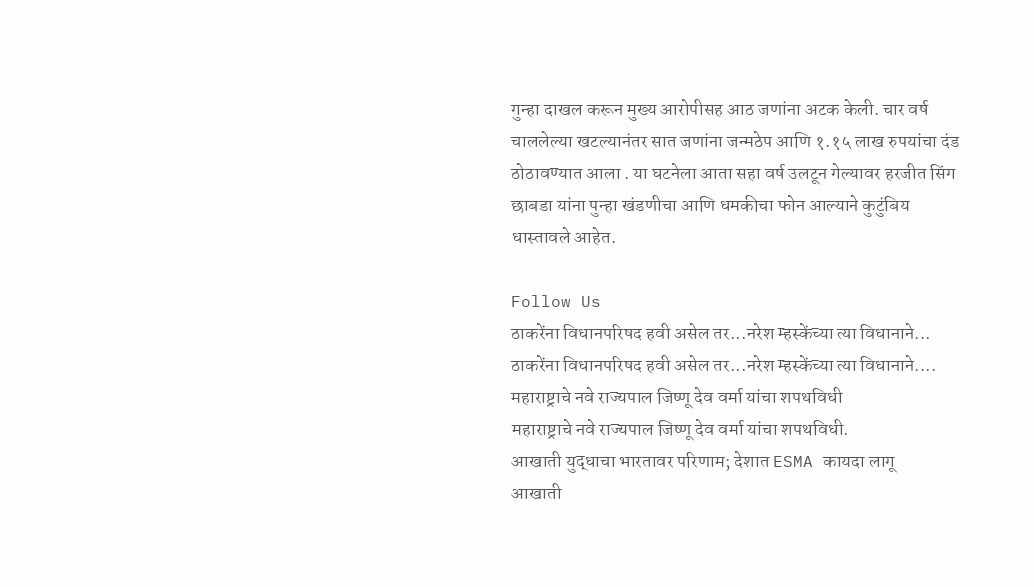गुन्हा दाखल करून मुख्य आरोपीसह आठ जणांना अटक केली. चार वर्ष चाललेल्या खटल्यानंतर सात जणांना जन्मठेप आणि १.१५ लाख रुपयांचा दंड ठोठावण्यात आला . या घटनेला आता सहा वर्ष उलटून गेल्यावर हरजीत सिंग छाबडा यांना पुन्हा खंडणीचा आणि धमकीचा फोन आल्याने कुटुंबिय धास्तावले आहेत.

Follow Us
ठाकरेंना विधानपरिषद हवी असेल तर...नरेश म्हस्केंच्या त्या विधानाने...
ठाकरेंना विधानपरिषद हवी असेल तर...नरेश म्हस्केंच्या त्या विधानाने....
महाराष्ट्राचे नवे राज्यपाल जिष्णू देव वर्मा यांचा शपथविधी
महाराष्ट्राचे नवे राज्यपाल जिष्णू देव वर्मा यांचा शपथविधी.
आखाती युद्धाचा भारतावर परिणाम; देशात ESMA कायदा लागू
आखाती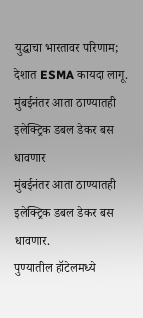युद्धाचा भारतावर परिणाम; देशात ESMA कायदा लागू.
मुंबईनंतर आता ठाण्यातही इलेक्ट्रिक डबल डेकर बस धावणार
मुंबईनंतर आता ठाण्यातही इलेक्ट्रिक डबल डेकर बस धावणार.
पुण्यातील हॉटेलमध्ये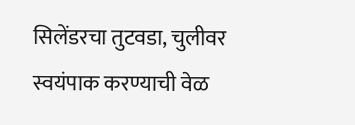सिलेंडरचा तुटवडा, चुलीवर स्वयंपाक करण्याची वेळ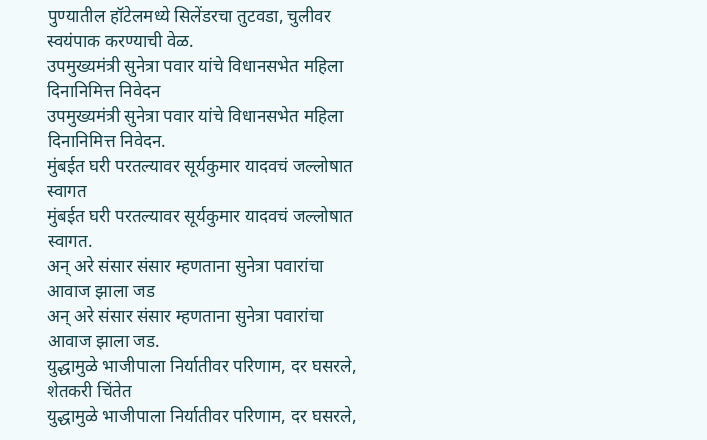पुण्यातील हॉटेलमध्ये सिलेंडरचा तुटवडा, चुलीवर स्वयंपाक करण्याची वेळ.
उपमुख्यमंत्री सुनेत्रा पवार यांचे विधानसभेत महिला दिनानिमित्त निवेदन
उपमुख्यमंत्री सुनेत्रा पवार यांचे विधानसभेत महिला दिनानिमित्त निवेदन.
मुंबईत घरी परतल्यावर सूर्यकुमार यादवचं जल्लोषात स्वागत
मुंबईत घरी परतल्यावर सूर्यकुमार यादवचं जल्लोषात स्वागत.
अन् अरे संसार संसार म्हणताना सुनेत्रा पवारांचा आवाज झाला जड
अन् अरे संसार संसार म्हणताना सुनेत्रा पवारांचा आवाज झाला जड.
युद्धामुळे भाजीपाला निर्यातीवर परिणाम, दर घसरले, शेतकरी चिंतेत
युद्धामुळे भाजीपाला निर्यातीवर परिणाम, दर घसरले,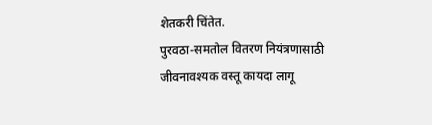शेतकरी चिंतेत.
पुरवठा-समतोल वितरण नियंत्रणासाठी जीवनावश्यक वस्तू कायदा लागू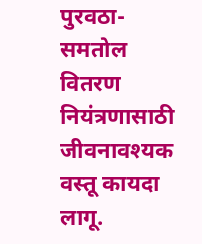पुरवठा-समतोल वितरण नियंत्रणासाठी जीवनावश्यक वस्तू कायदा लागू.